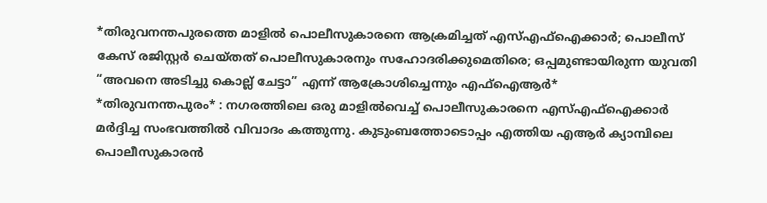*തിരുവനന്തപുരത്തെ മാളിൽ പൊലീസുകാരനെ ആക്രമിച്ചത് എസ്എഫ്ഐക്കാർ; പൊലീസ് കേസ് രജിസ്റ്റർ ചെയ്തത് പൊലീസുകാരനും സഹോദരിക്കുമെതിരെ; ഒപ്പമുണ്ടായിരുന്ന യുവതി “അവനെ അടിച്ചു കൊല്ല് ചേട്ടാ” എന്ന് ആക്രോശിച്ചെന്നും എഫ്ഐആർ*
*തിരുവനന്തപുരം* : നഗരത്തിലെ ഒരു മാളിൽവെച്ച് പൊലീസുകാരനെ എസ്എഫ്ഐക്കാർ മർദ്ദിച്ച സംഭവത്തിൽ വിവാദം കത്തുന്നു. കുടുംബത്തോടൊപ്പം എത്തിയ എആർ ക്യാമ്പിലെ പൊലീസുകാരൻ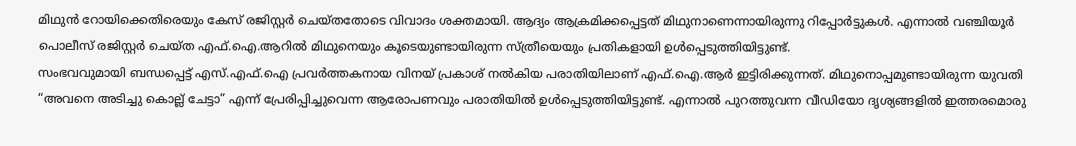മിഥുൻ റോയിക്കെതിരെയും കേസ് രജിസ്റ്റർ ചെയ്തതോടെ വിവാദം ശക്തമായി. ആദ്യം ആക്രമിക്കപ്പെട്ടത് മിഥുനാണെന്നായിരുന്നു റിപ്പോർട്ടുകൾ. എന്നാൽ വഞ്ചിയൂർ പൊലീസ് രജിസ്റ്റർ ചെയ്ത എഫ്.ഐ.ആറിൽ മിഥുനെയും കൂടെയുണ്ടായിരുന്ന സ്ത്രീയെയും പ്രതികളായി ഉൾപ്പെടുത്തിയിട്ടുണ്ട്.
സംഭവവുമായി ബന്ധപ്പെട്ട് എസ്.എഫ്.ഐ പ്രവർത്തകനായ വിനയ് പ്രകാശ് നൽകിയ പരാതിയിലാണ് എഫ്.ഐ.ആർ ഇട്ടിരിക്കുന്നത്. മിഥുനൊപ്പമുണ്ടായിരുന്ന യുവതി “അവനെ അടിച്ചു കൊല്ല് ചേട്ടാ” എന്ന് പ്രേരിപ്പിച്ചുവെന്ന ആരോപണവും പരാതിയിൽ ഉൾപ്പെടുത്തിയിട്ടുണ്ട്. എന്നാൽ പുറത്തുവന്ന വീഡിയോ ദൃശ്യങ്ങളിൽ ഇത്തരമൊരു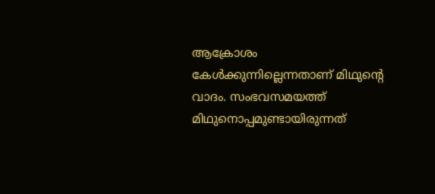ആക്രോശം കേൾക്കുന്നില്ലെന്നതാണ് മിഥുന്റെ വാദം. സംഭവസമയത്ത് മിഥുനൊപ്പമുണ്ടായിരുന്നത്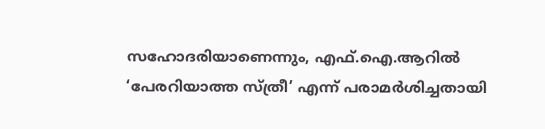സഹോദരിയാണെന്നും, എഫ്.ഐ.ആറിൽ ‘പേരറിയാത്ത സ്ത്രീ’ എന്ന് പരാമർശിച്ചതായി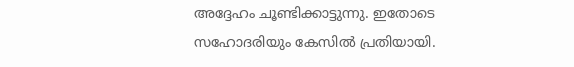അദ്ദേഹം ചൂണ്ടിക്കാട്ടുന്നു. ഇതോടെ സഹോദരിയും കേസിൽ പ്രതിയായി.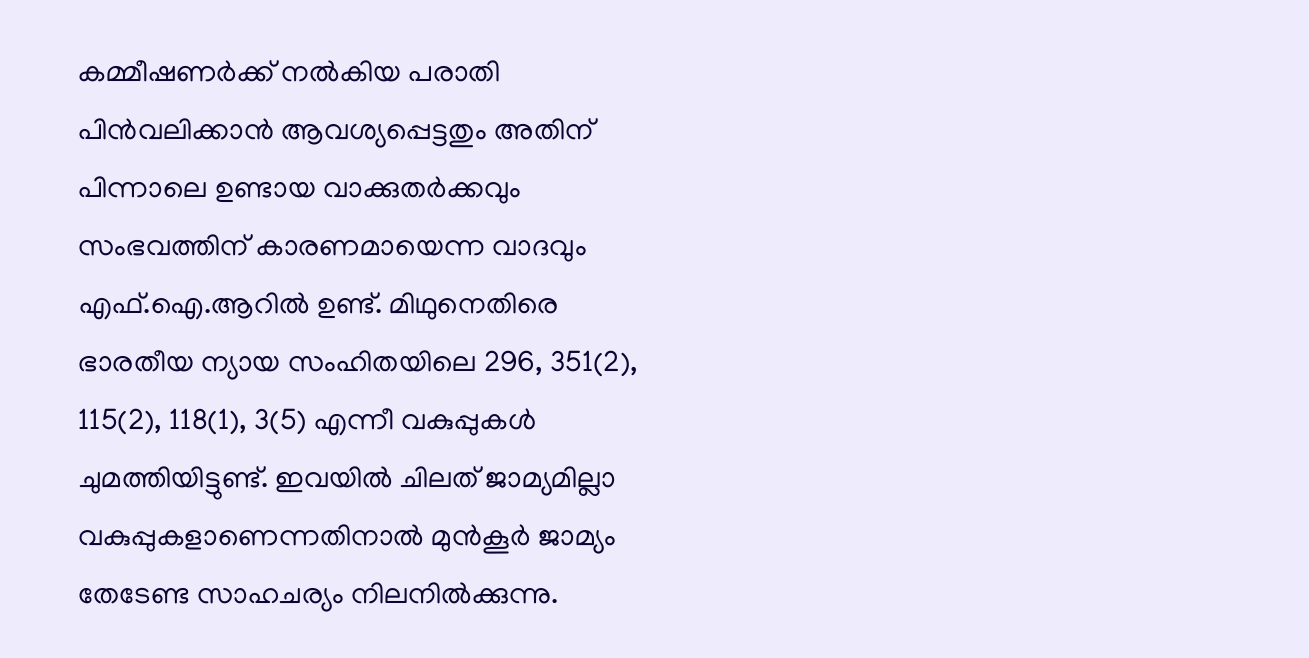കമ്മീഷണർക്ക് നൽകിയ പരാതി പിൻവലിക്കാൻ ആവശ്യപ്പെട്ടതും അതിന് പിന്നാലെ ഉണ്ടായ വാക്കുതർക്കവും സംഭവത്തിന് കാരണമായെന്ന വാദവും എഫ്.ഐ.ആറിൽ ഉണ്ട്. മിഥുനെതിരെ ഭാരതീയ ന്യായ സംഹിതയിലെ 296, 351(2), 115(2), 118(1), 3(5) എന്നീ വകുപ്പുകൾ ചുമത്തിയിട്ടുണ്ട്. ഇവയിൽ ചിലത് ജാമ്യമില്ലാ വകുപ്പുകളാണെന്നതിനാൽ മുൻകൂർ ജാമ്യം തേടേണ്ട സാഹചര്യം നിലനിൽക്കുന്നു.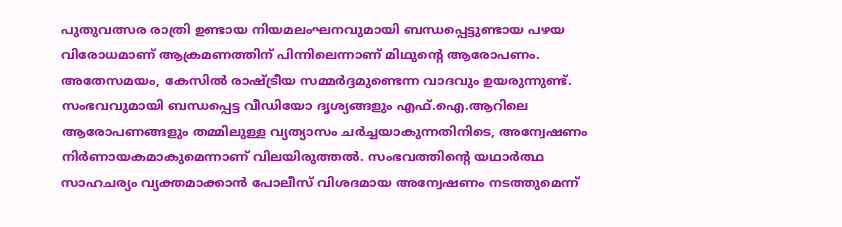പുതുവത്സര രാത്രി ഉണ്ടായ നിയമലംഘനവുമായി ബന്ധപ്പെട്ടുണ്ടായ പഴയ വിരോധമാണ് ആക്രമണത്തിന് പിന്നിലെന്നാണ് മിഥുന്റെ ആരോപണം. അതേസമയം, കേസിൽ രാഷ്ട്രീയ സമ്മർദ്ദമുണ്ടെന്ന വാദവും ഉയരുന്നുണ്ട്. സംഭവവുമായി ബന്ധപ്പെട്ട വീഡിയോ ദൃശ്യങ്ങളും എഫ്.ഐ.ആറിലെ ആരോപണങ്ങളും തമ്മിലുള്ള വ്യത്യാസം ചർച്ചയാകുന്നതിനിടെ, അന്വേഷണം നിർണായകമാകുമെന്നാണ് വിലയിരുത്തൽ. സംഭവത്തിന്റെ യഥാർത്ഥ സാഹചര്യം വ്യക്തമാക്കാൻ പോലീസ് വിശദമായ അന്വേഷണം നടത്തുമെന്ന്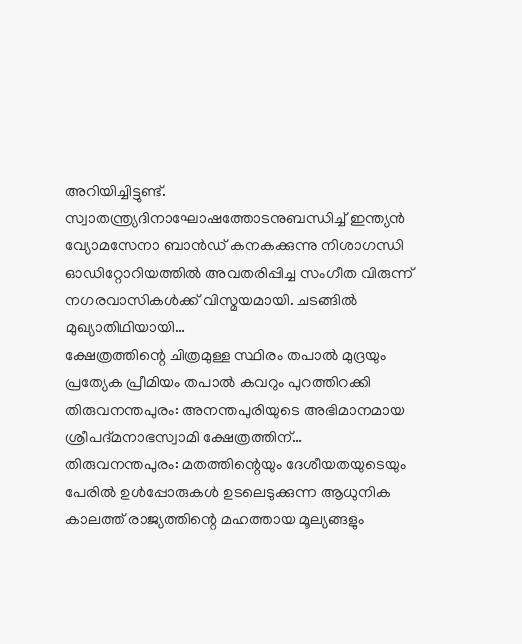അറിയിച്ചിട്ടുണ്ട്.
സ്വാതന്ത്ര്യദിനാഘോഷത്തോടനുബന്ധിച്ച് ഇന്ത്യൻ വ്യോമസേനാ ബാൻഡ് കനകക്കുന്നു നിശാഗന്ധി ഓഡിറ്റോറിയത്തിൽ അവതരിപ്പിച്ച സംഗീത വിരുന്ന് നഗരവാസികൾക്ക് വിസ്മയമായി. ചടങ്ങിൽ മുഖ്യാതിഥിയായി…
ക്ഷേത്രത്തിന്റെ ചിത്രമുള്ള സ്ഥിരം തപാൽ മുദ്രയും പ്രത്യേക പ്രീമിയം തപാൽ കവറും പുറത്തിറക്കി തിരുവനന്തപുരം: അനന്തപുരിയുടെ അഭിമാനമായ ശ്രീപദ്മനാഭസ്വാമി ക്ഷേത്രത്തിന്…
തിരുവനന്തപുരം: മതത്തിന്റെയും ദേശീയതയുടെയും പേരിൽ ഉൾപ്പോരുകൾ ഉടലെടുക്കുന്ന ആധുനിക കാലത്ത് രാജ്യത്തിന്റെ മഹത്തായ മൂല്യങ്ങളും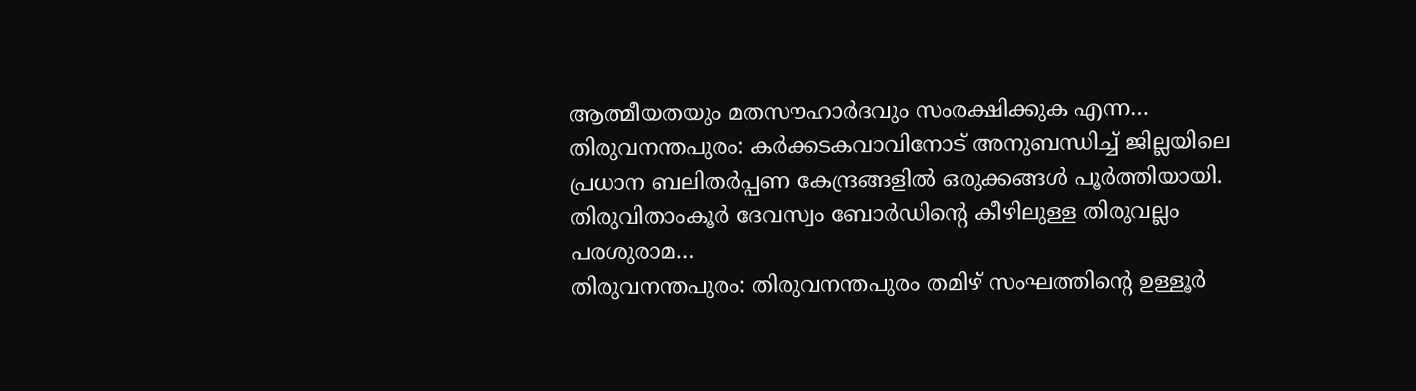ആത്മീയതയും മതസൗഹാർദവും സംരക്ഷിക്കുക എന്ന…
തിരുവനന്തപുരം: കർക്കടകവാവിനോട് അനുബന്ധിച്ച് ജില്ലയിലെ പ്രധാന ബലിതർപ്പണ കേന്ദ്രങ്ങളിൽ ഒരുക്കങ്ങൾ പൂർത്തിയായി. തിരുവിതാംകൂർ ദേവസ്വം ബോർഡിന്റെ കീഴിലുള്ള തിരുവല്ലം പരശുരാമ…
തിരുവനന്തപുരം: തിരുവനന്തപുരം തമിഴ് സംഘത്തിൻ്റെ ഉള്ളൂർ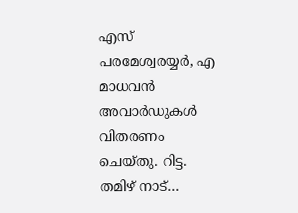എസ് പരമേശ്വരയ്യർ, എ മാധവൻ അവാർഡുകൾ വിതരണം ചെയ്തു. റിട്ട. തമിഴ് നാട്…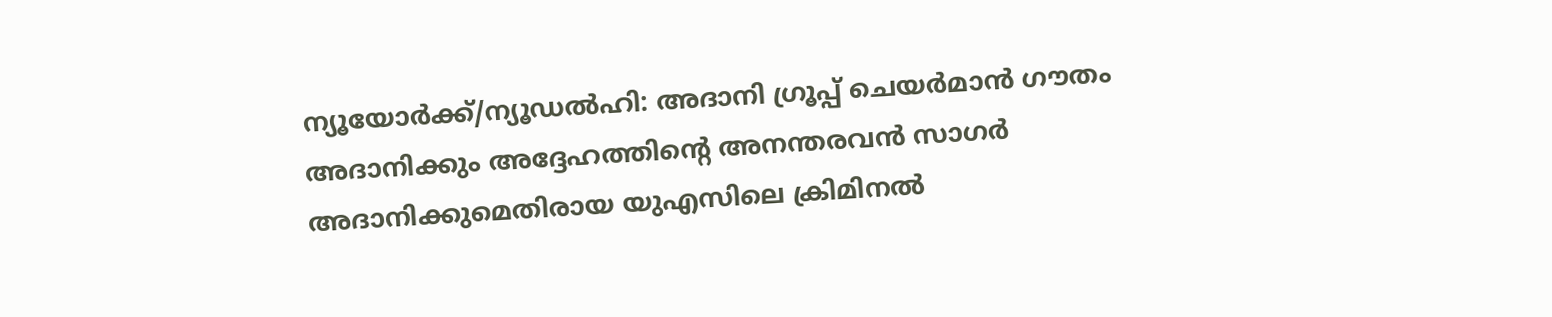ന്യൂയോർക്ക്/ന്യൂഡൽഹി: അദാനി ഗ്രൂപ്പ് ചെയർമാൻ ഗൗതം അദാനിക്കും അദ്ദേഹത്തിന്റെ അനന്തരവൻ സാഗർ അദാനിക്കുമെതിരായ യുഎസിലെ ക്രിമിനൽ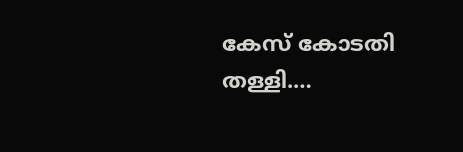കേസ് കോടതി തള്ളി.…